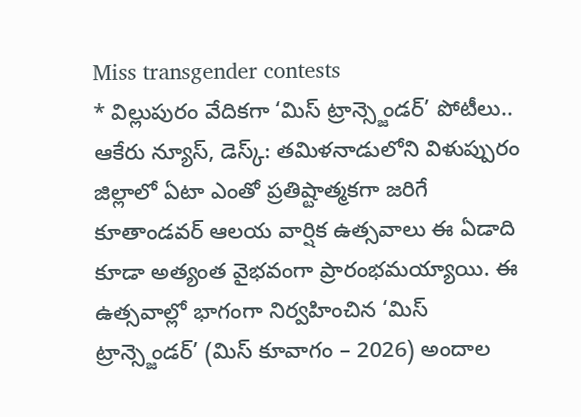Miss transgender contests
* విల్లుపురం వేదికగా ‘మిస్ ట్రాన్స్జెండర్’ పోటీలు..
ఆకేరు న్యూస్, డెస్క్: తమిళనాడులోని విళుప్పురం జిల్లాలో ఏటా ఎంతో ప్రతిష్టాత్మకగా జరిగే కూతాండవర్ ఆలయ వార్షిక ఉత్సవాలు ఈ ఏడాది కూడా అత్యంత వైభవంగా ప్రారంభమయ్యాయి. ఈ ఉత్సవాల్లో భాగంగా నిర్వహించిన ‘మిస్ ట్రాన్స్జెండర్’ (మిస్ కూవాగం – 2026) అందాల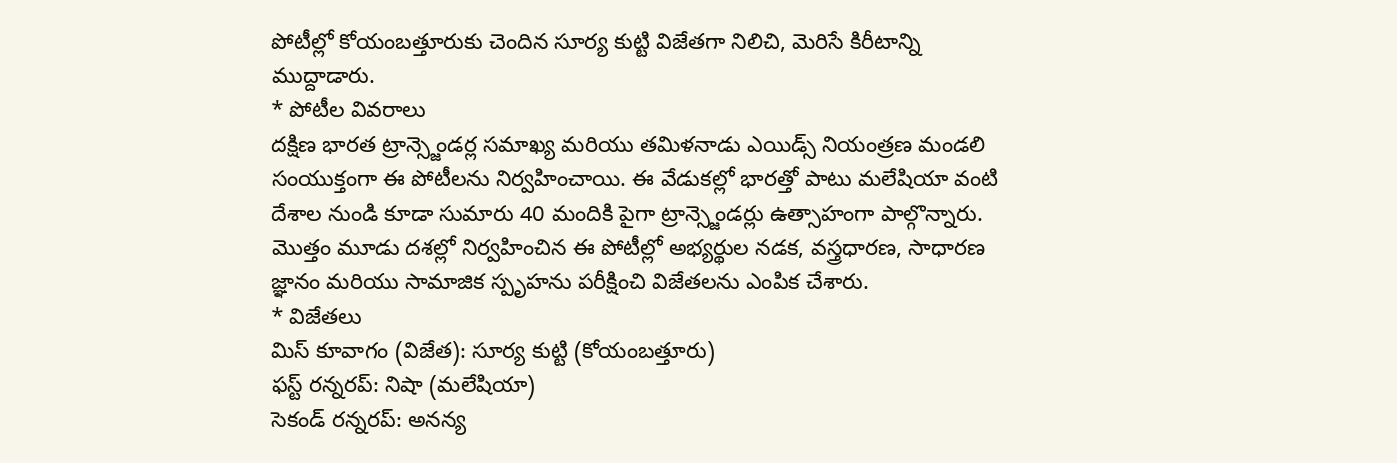పోటీల్లో కోయంబత్తూరుకు చెందిన సూర్య కుట్టి విజేతగా నిలిచి, మెరిసే కిరీటాన్ని ముద్దాడారు.
* పోటీల వివరాలు
దక్షిణ భారత ట్రాన్స్జెండర్ల సమాఖ్య మరియు తమిళనాడు ఎయిడ్స్ నియంత్రణ మండలి సంయుక్తంగా ఈ పోటీలను నిర్వహించాయి. ఈ వేడుకల్లో భారత్తో పాటు మలేషియా వంటి దేశాల నుండి కూడా సుమారు 40 మందికి పైగా ట్రాన్స్జెండర్లు ఉత్సాహంగా పాల్గొన్నారు. మొత్తం మూడు దశల్లో నిర్వహించిన ఈ పోటీల్లో అభ్యర్థుల నడక, వస్త్రధారణ, సాధారణ జ్ఞానం మరియు సామాజిక స్పృహను పరీక్షించి విజేతలను ఎంపిక చేశారు.
* విజేతలు
మిస్ కూవాగం (విజేత): సూర్య కుట్టి (కోయంబత్తూరు)
ఫస్ట్ రన్నరప్: నిషా (మలేషియా)
సెకండ్ రన్నరప్: అనన్య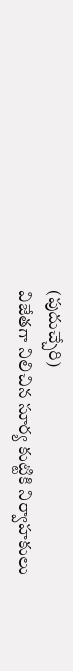(పుదుచ్చేరి)
విజేతగా నిలిచిన సూర్య కుట్టికి నిర్వాహకులు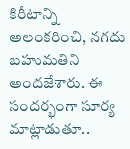కిరీటాన్ని అలంకరించి, నగదు బహుమతిని అందజేశారు. ఈ సందర్భంగా సూర్య మాట్లాడుతూ..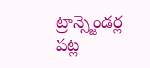ట్రాన్స్జెండర్ల పట్ల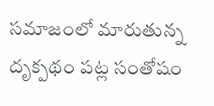సమాజంలో మారుతున్న దృక్పథం పట్ల సంతోషం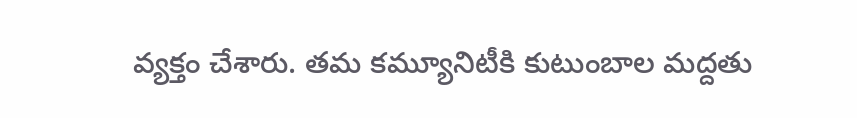వ్యక్తం చేశారు. తమ కమ్యూనిటీకి కుటుంబాల మద్దతు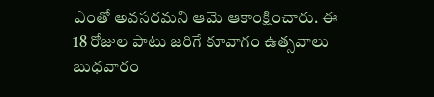ఎంతో అవసరమని ఆమె ఆకాంక్షించారు. ఈ 18 రోజుల పాటు జరిగే కూవాగం ఉత్సవాలు బుధవారం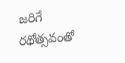జరిగే రథోత్సవంతో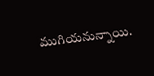ముగియనున్నాయి.